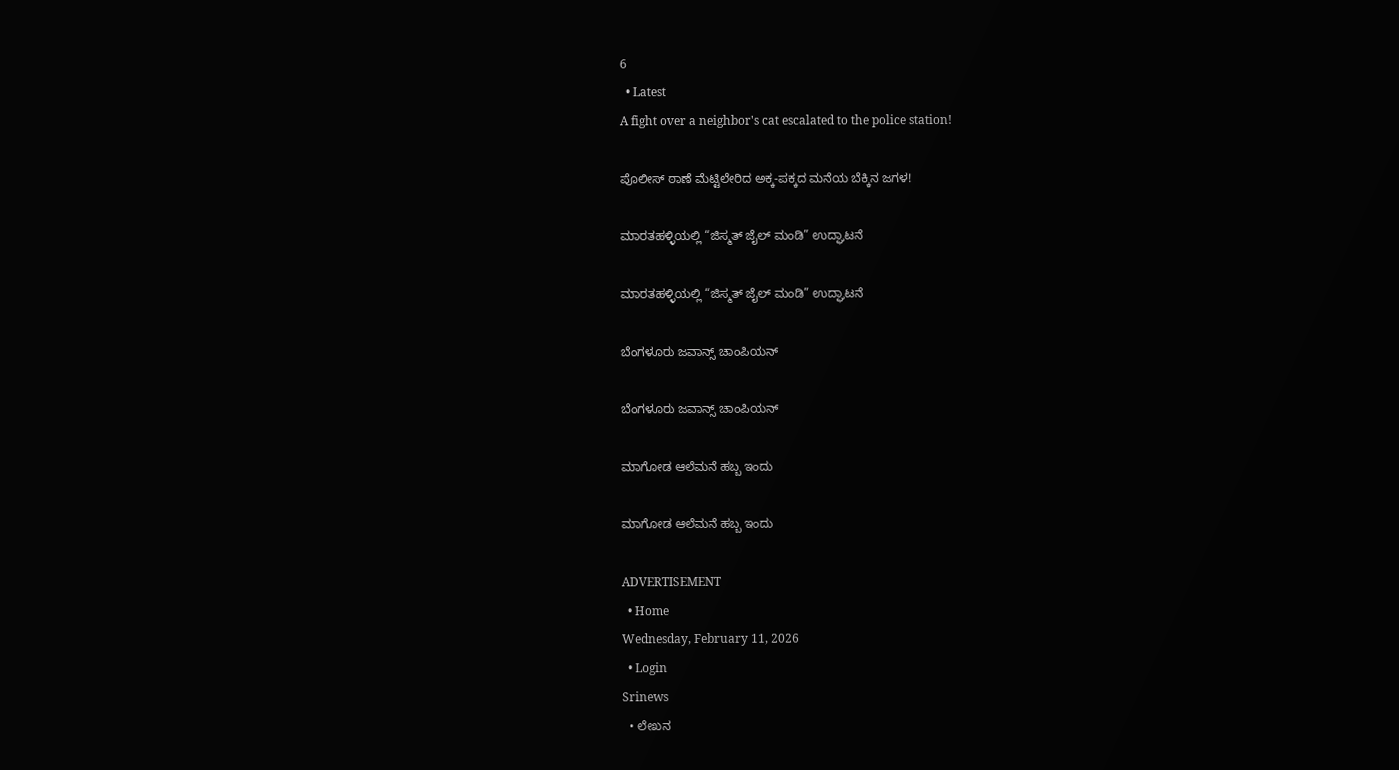6
  • Latest
A fight over a neighbor's cat escalated to the police station!

ಪೊಲೀಸ್ ಠಾಣೆ ಮೆಟ್ಟಿಲೇರಿದ ಅಕ್ಕ-ಪಕ್ಕದ ಮನೆಯ ಬೆಕ್ಕಿನ ಜಗಳ!

ಮಾರತಹಳ್ಳಿಯಲ್ಲಿ “ಜಿಸ್ಮತ್ ಜೈಲ್ ಮಂಡಿ” ಉದ್ಘಾಟನೆ

ಮಾರತಹಳ್ಳಿಯಲ್ಲಿ “ಜಿಸ್ಮತ್ ಜೈಲ್ ಮಂಡಿ” ಉದ್ಘಾಟನೆ

ಬೆಂಗಳೂರು ಜವಾನ್ಸ್ ಚಾಂಪಿಯನ್

ಬೆಂಗಳೂರು ಜವಾನ್ಸ್ ಚಾಂಪಿಯನ್

ಮಾಗೋಡ ಆಲೆಮನೆ ಹಬ್ಬ ಇಂದು

ಮಾಗೋಡ ಆಲೆಮನೆ ಹಬ್ಬ ಇಂದು

ADVERTISEMENT
  • Home
Wednesday, February 11, 2026
  • Login
Srinews
  • ಲೇಖನ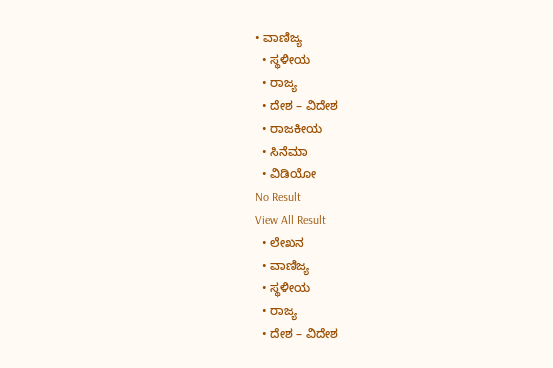• ವಾಣಿಜ್ಯ
  • ಸ್ಥಳೀಯ
  • ರಾಜ್ಯ
  • ದೇಶ – ವಿದೇಶ
  • ರಾಜಕೀಯ
  • ಸಿನೆಮಾ
  • ವಿಡಿಯೋ
No Result
View All Result
  • ಲೇಖನ
  • ವಾಣಿಜ್ಯ
  • ಸ್ಥಳೀಯ
  • ರಾಜ್ಯ
  • ದೇಶ – ವಿದೇಶ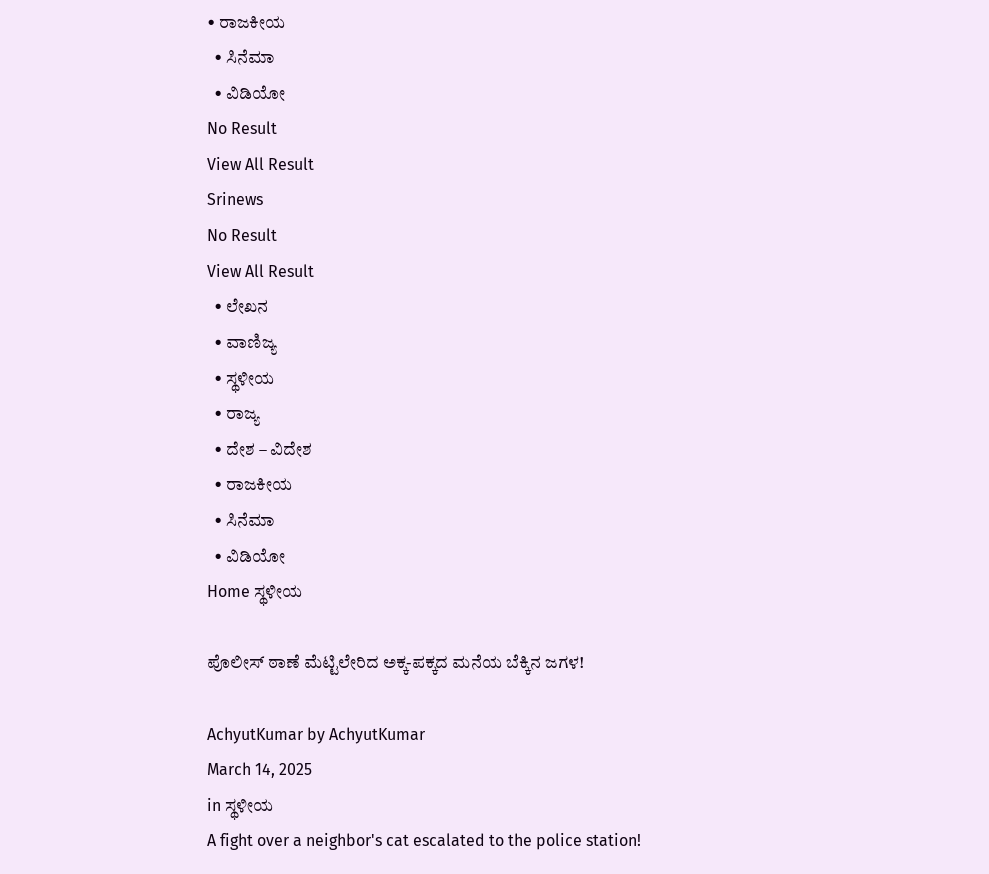• ರಾಜಕೀಯ
  • ಸಿನೆಮಾ
  • ವಿಡಿಯೋ
No Result
View All Result
Srinews
No Result
View All Result
  • ಲೇಖನ
  • ವಾಣಿಜ್ಯ
  • ಸ್ಥಳೀಯ
  • ರಾಜ್ಯ
  • ದೇಶ – ವಿದೇಶ
  • ರಾಜಕೀಯ
  • ಸಿನೆಮಾ
  • ವಿಡಿಯೋ
Home ಸ್ಥಳೀಯ

ಪೊಲೀಸ್ ಠಾಣೆ ಮೆಟ್ಟಿಲೇರಿದ ಅಕ್ಕ-ಪಕ್ಕದ ಮನೆಯ ಬೆಕ್ಕಿನ ಜಗಳ!

AchyutKumar by AchyutKumar
March 14, 2025
in ಸ್ಥಳೀಯ
A fight over a neighbor's cat escalated to the police station!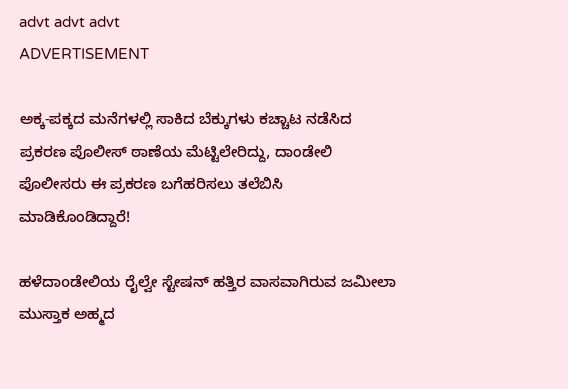advt advt advt
ADVERTISEMENT

ಅಕ್ಕ-ಪಕ್ಕದ ಮನೆಗಳಲ್ಲಿ ಸಾಕಿದ ಬೆಕ್ಕುಗಳು ಕಚ್ಚಾಟ ನಡೆಸಿದ ಪ್ರಕರಣ ಪೊಲೀಸ್ ಠಾಣೆಯ ಮೆಟ್ಟಿಲೇರಿದ್ದು, ದಾಂಡೇಲಿ ಪೊಲೀಸರು ಈ ಪ್ರಕರಣ ಬಗೆಹರಿಸಲು ತಲೆಬಿಸಿ ಮಾಡಿಕೊಂಡಿದ್ದಾರೆ!

ಹಳೆದಾoಡೇಲಿಯ ರೈಲ್ವೇ ಸ್ಟೇಷನ್ ಹತ್ತಿರ ವಾಸವಾಗಿರುವ ಜಮೀಲಾ ಮುಸ್ತಾಕ ಅಹ್ಮದ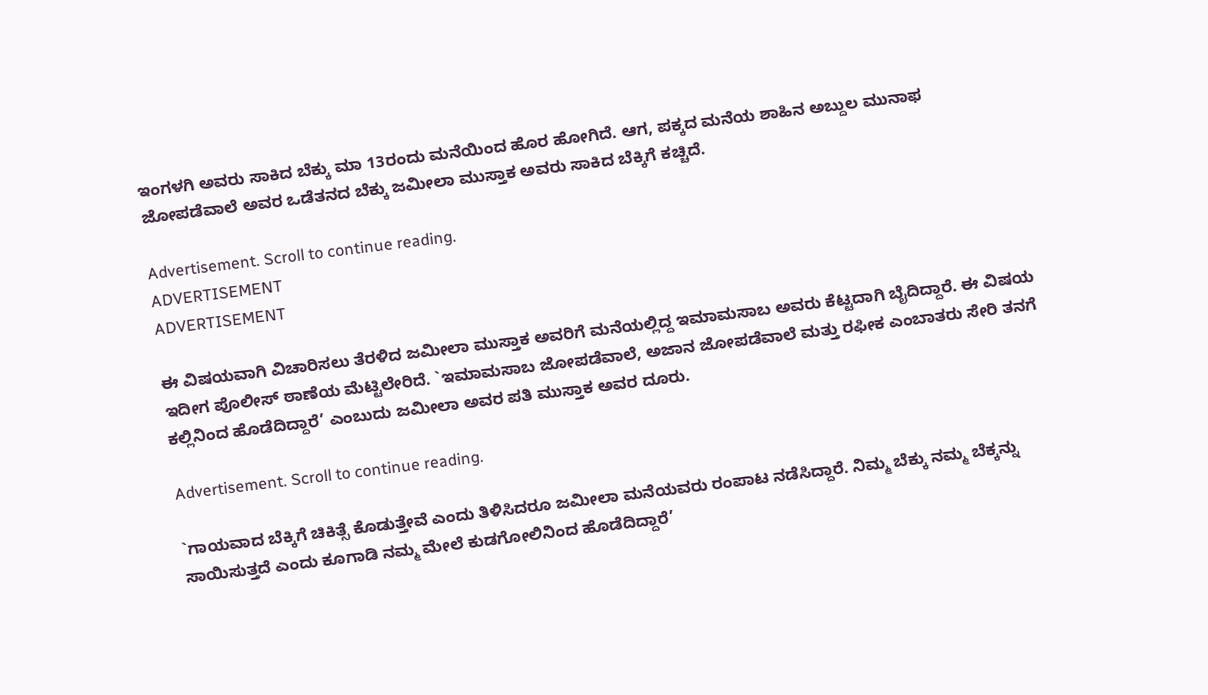ಇಂಗಳಗಿ ಅವರು ಸಾಕಿದ ಬೆಕ್ಕು ಮಾ 13ರಂದು ಮನೆಯಿಂದ ಹೊರ ಹೋಗಿದೆ. ಆಗ, ಪಕ್ಕದ ಮನೆಯ ಶಾಹಿನ ಅಬ್ದುಲ ಮುನಾಫ ಜೋಪಡೆವಾಲೆ ಅವರ ಒಡೆತನದ ಬೆಕ್ಕು ಜಮೀಲಾ ಮುಸ್ತಾಕ ಅವರು ಸಾಕಿದ ಬೆಕ್ಕಿಗೆ ಕಚ್ಚಿದೆ.

Advertisement. Scroll to continue reading.
ADVERTISEMENT
ADVERTISEMENT

ಈ ವಿಷಯವಾಗಿ ವಿಚಾರಿಸಲು ತೆರಳಿದ ಜಮೀಲಾ ಮುಸ್ತಾಕ ಅವರಿಗೆ ಮನೆಯಲ್ಲಿದ್ದ ಇಮಾಮಸಾಬ ಅವರು ಕೆಟ್ಟದಾಗಿ ಬೈದಿದ್ದಾರೆ. ಈ ವಿಷಯ ಇದೀಗ ಪೊಲೀಸ್ ಠಾಣೆಯ ಮೆಟ್ಟಿಲೇರಿದೆ. `ಇಮಾಮಸಾಬ ಜೋಪಡೆವಾಲೆ, ಅಜಾನ ಜೋಪಡೆವಾಲೆ ಮತ್ತು ರಫೀಕ ಎಂಬಾತರು ಸೇರಿ ತನಗೆ ಕಲ್ಲಿನಿಂದ ಹೊಡೆದಿದ್ದಾರೆ’ ಎಂಬುದು ಜಮೀಲಾ ಅವರ ಪತಿ ಮುಸ್ತಾಕ ಅವರ ದೂರು.

Advertisement. Scroll to continue reading.

`ಗಾಯವಾದ ಬೆಕ್ಕಿಗೆ ಚಿಕಿತ್ಸೆ ಕೊಡುತ್ತೇವೆ ಎಂದು ತಿಳಿಸಿದರೂ ಜಮೀಲಾ ಮನೆಯವರು ರಂಪಾಟ ನಡೆಸಿದ್ದಾರೆ. ನಿಮ್ಮ ಬೆಕ್ಕು ನಮ್ಮ ಬೆಕ್ಕನ್ನು ಸಾಯಿಸುತ್ತದೆ ಎಂದು ಕೂಗಾಡಿ ನಮ್ಮ ಮೇಲೆ ಕುಡಗೋಲಿನಿಂದ ಹೊಡೆದಿದ್ದಾರೆ’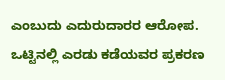ಎಂಬುದು ಎದುರುದಾರರ ಆರೋಪ. ಒಟ್ಟಿನಲ್ಲಿ ಎರಡು ಕಡೆಯವರ ಪ್ರಕರಣ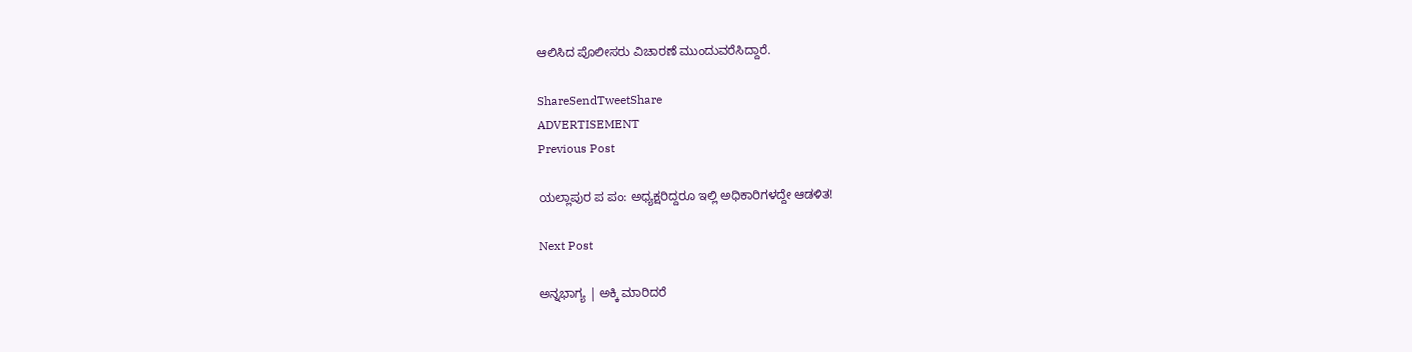ಆಲಿಸಿದ ಪೊಲೀಸರು ವಿಚಾರಣೆ ಮುಂದುವರೆಸಿದ್ದಾರೆ.

ShareSendTweetShare
ADVERTISEMENT
Previous Post

ಯಲ್ಲಾಪುರ ಪ ಪಂ: ಅಧ್ಯಕ್ಷರಿದ್ದರೂ ಇಲ್ಲಿ ಅಧಿಕಾರಿಗಳದ್ದೇ ಆಡಳಿತ!

Next Post

ಅನ್ನಭಾಗ್ಯ | ಅಕ್ಕಿ ಮಾರಿದರೆ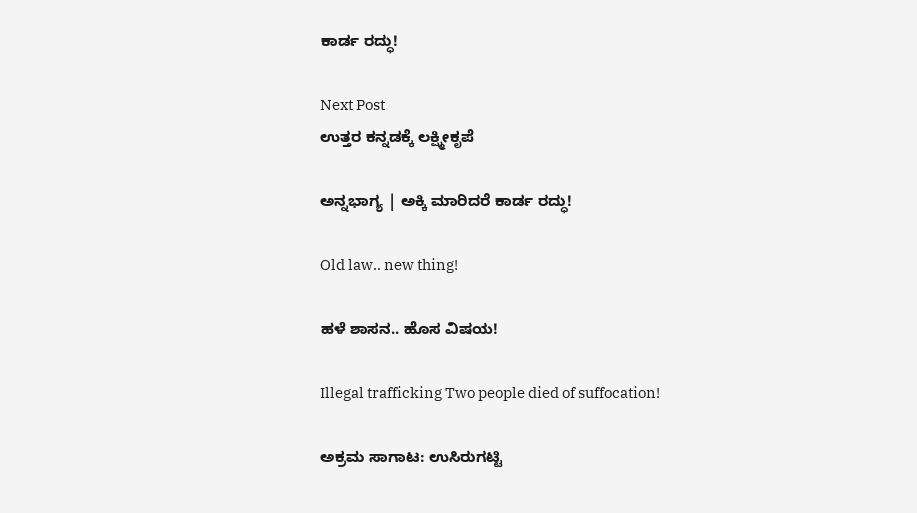ಕಾರ್ಡ ರದ್ಧು!

Next Post
ಉತ್ತರ ಕನ್ನಡಕ್ಕೆ ಲಕ್ಷ್ಮೀಕೃಪೆ

ಅನ್ನಭಾಗ್ಯ | ಅಕ್ಕಿ ಮಾರಿದರೆ ಕಾರ್ಡ ರದ್ಧು!

Old law.. new thing!

ಹಳೆ ಶಾಸನ.. ಹೊಸ ವಿಷಯ!

Illegal trafficking Two people died of suffocation!

ಅಕ್ರಮ ಸಾಗಾಟ: ಉಸಿರುಗಟ್ಟಿ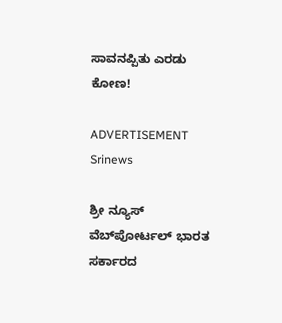ಸಾವನಪ್ಪಿತು ಎರಡು ಕೋಣ!

ADVERTISEMENT
Srinews

ಶ್ರೀ ನ್ಯೂಸ್ ವೆಬ್‌ಪೋರ್ಟಲ್ ಭಾರತ ಸರ್ಕಾರದ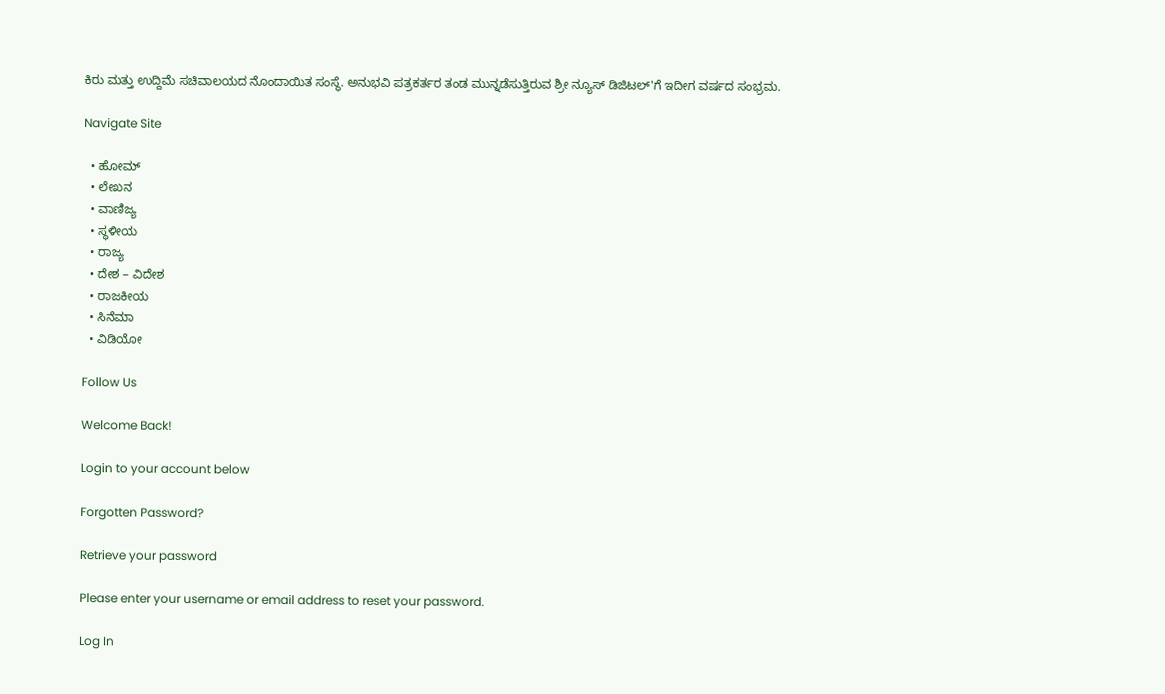ಕಿರು ಮತ್ತು ಉದ್ದಿಮೆ ಸಚಿವಾಲಯದ ನೊಂದಾಯಿತ ಸಂಸ್ಥೆ. ಅನುಭವಿ ಪತ್ರಕರ್ತರ ತಂಡ ಮುನ್ನಡೆಸುತ್ತಿರುವ ಶ್ರೀ ನ್ಯೂಸ್ ಡಿಜಿಟಲ್'ಗೆ ಇದೀಗ ವರ್ಷದ ಸಂಭ್ರಮ.

Navigate Site

  • ಹೋಮ್
  • ಲೇಖನ
  • ವಾಣಿಜ್ಯ
  • ಸ್ಥಳೀಯ
  • ರಾಜ್ಯ
  • ದೇಶ – ವಿದೇಶ
  • ರಾಜಕೀಯ
  • ಸಿನೆಮಾ
  • ವಿಡಿಯೋ

Follow Us

Welcome Back!

Login to your account below

Forgotten Password?

Retrieve your password

Please enter your username or email address to reset your password.

Log In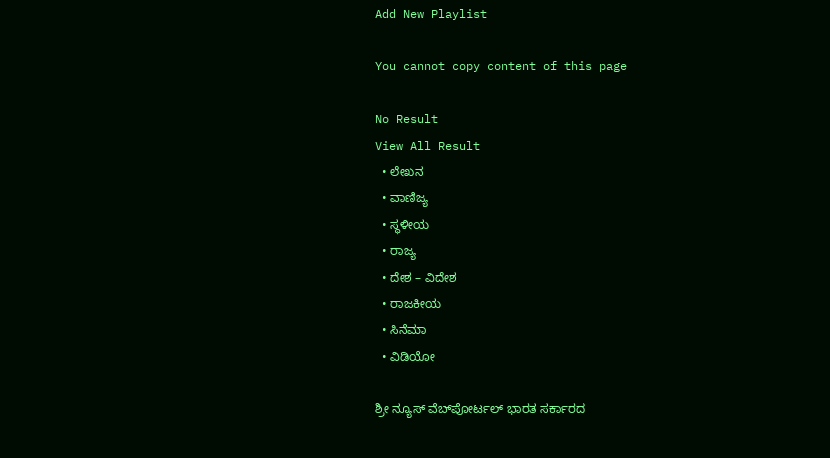Add New Playlist

You cannot copy content of this page

No Result
View All Result
  • ಲೇಖನ
  • ವಾಣಿಜ್ಯ
  • ಸ್ಥಳೀಯ
  • ರಾಜ್ಯ
  • ದೇಶ – ವಿದೇಶ
  • ರಾಜಕೀಯ
  • ಸಿನೆಮಾ
  • ವಿಡಿಯೋ

ಶ್ರೀ ನ್ಯೂಸ್ ವೆಬ್‌ಪೋರ್ಟಲ್ ಭಾರತ ಸರ್ಕಾರದ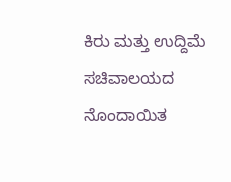ಕಿರು ಮತ್ತು ಉದ್ದಿಮೆ ಸಚಿವಾಲಯದ ನೊಂದಾಯಿತ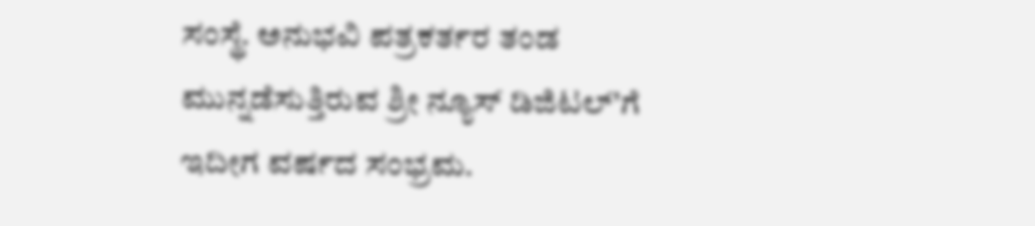ಸಂಸ್ಥೆ. ಅನುಭವಿ ಪತ್ರಕರ್ತರ ತಂಡ ಮುನ್ನಡೆಸುತ್ತಿರುವ ಶ್ರೀ ನ್ಯೂಸ್ ಡಿಜಿಟಲ್'ಗೆ ಇದೀಗ ವರ್ಷದ ಸಂಭ್ರಮ.